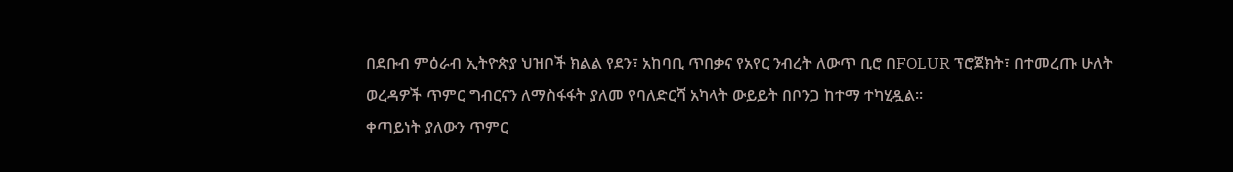በደቡብ ምዕራብ ኢትዮጵያ ህዝቦች ክልል የደን፣ አከባቢ ጥበቃና የአየር ንብረት ለውጥ ቢሮ በFOLUR ፕሮጀክት፣ በተመረጡ ሁለት ወረዳዎች ጥምር ግብርናን ለማስፋፋት ያለመ የባለድርሻ አካላት ውይይት በቦንጋ ከተማ ተካሂዷል።
ቀጣይነት ያለውን ጥምር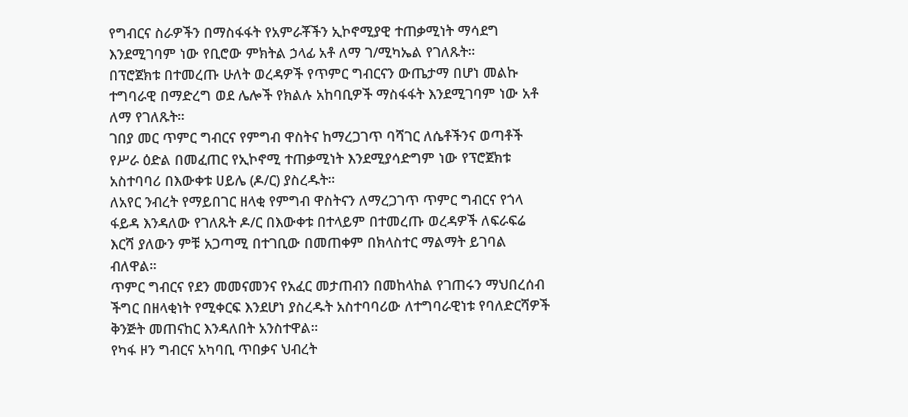የግብርና ስራዎችን በማስፋፋት የአምራቾችን ኢኮኖሚያዊ ተጠቃሚነት ማሳደግ እንደሚገባም ነው የቢሮው ምክትል ኃላፊ አቶ ለማ ገ/ሚካኤል የገለጹት።
በፕሮጀክቱ በተመረጡ ሁለት ወረዳዎች የጥምር ግብርናን ውጤታማ በሆነ መልኩ ተግባራዊ በማድረግ ወደ ሌሎች የክልሉ አከባቢዎች ማስፋፋት እንደሚገባም ነው አቶ ለማ የገለጹት።
ገበያ መር ጥምር ግብርና የምግብ ዋስትና ከማረጋገጥ ባሻገር ለሴቶችንና ወጣቶች የሥራ ዕድል በመፈጠር የኢኮኖሚ ተጠቃሚነት እንደሚያሳድግም ነው የፕሮጀክቱ አስተባባሪ በእውቀቱ ሀይሌ (ዶ/ር) ያስረዱት።
ለአየር ንብረት የማይበገር ዘላቂ የምግብ ዋስትናን ለማረጋገጥ ጥምር ግብርና የጎላ ፋይዳ እንዳለው የገለጹት ዶ/ር በእውቀቱ በተላይም በተመረጡ ወረዳዎች ለፍራፍሬ እርሻ ያለውን ምቹ አጋጣሚ በተገቢው በመጠቀም በክላስተር ማልማት ይገባል ብለዋል።
ጥምር ግብርና የደን መመናመንና የአፈር መታጠብን በመከላከል የገጠሩን ማህበረሰብ ችግር በዘላቂነት የሚቀርፍ እንደሆነ ያስረዱት አስተባባሪው ለተግባራዊነቱ የባለድርሻዎች ቅንጅት መጠናከር እንዳለበት አንስተዋል።
የካፋ ዞን ግብርና አካባቢ ጥበቃና ህብረት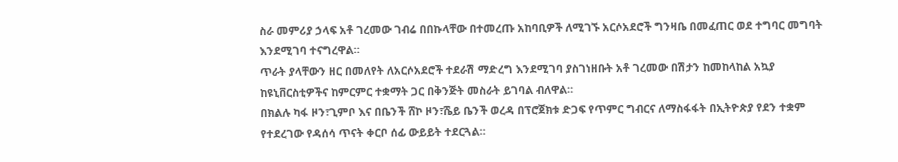ስራ መምሪያ ኃላፍ አቶ ገረመው ገብሬ በበኩላቸው በተመረጡ አከባቢዎች ለሚገኙ አርሶአደሮች ግንዛቤ በመፈጠር ወደ ተግባር መግባት እንደሚገባ ተናግረዋል።
ጥራት ያላቸውን ዘር በመለየት ለአርሶአደሮች ተደራሽ ማድረግ እንደሚገባ ያስገነዘቡት አቶ ገረመው በሽታን ከመከላከል አኳያ ከዩኒቨርስቲዎችና ከምርምር ተቋማት ጋር በቅንጅት መስራት ይገባል ብለዋል።
በክልሉ ካፋ ዞን፣ጊምቦ እና በቤንች ሸኮ ዞን፣ሼይ ቤንች ወረዳ በፕሮጀክቱ ድጋፍ የጥምር ግብርና ለማስፋፋት በኢትዮጵያ የደን ተቋም የተደረገው የዳሰሳ ጥናት ቀርቦ ሰፊ ውይይት ተደርጓል።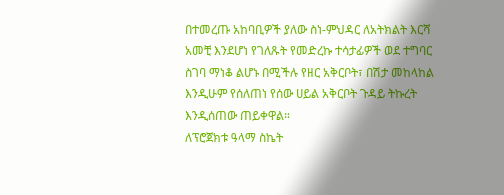በተመረጡ አከባቢዎች ያለው ስነ-ምህዳር ለአትክልት እርሻ አመቺ እንደሆነ የገለጹት የመድረኩ ተሳታፊዎች ወደ ተግባር ስገባ ማነቆ ልሆኑ በሚችሉ የዘር አቅርቦት፣ በሽታ መከላከል እንዲሁም የሰለጠነ የሰው ሀይል አቅርቦት ጉዳይ ትኩረት እንዲሰጠው ጠይቀዋል።
ለፕሮጀክቱ ዓላማ ስኬት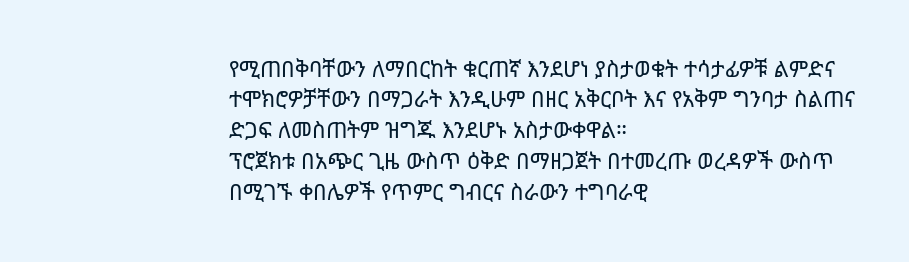የሚጠበቅባቸውን ለማበርከት ቁርጠኛ እንደሆነ ያስታወቁት ተሳታፊዎቹ ልምድና ተሞክሮዎቻቸውን በማጋራት እንዲሁም በዘር አቅርቦት እና የአቅም ግንባታ ስልጠና ድጋፍ ለመስጠትም ዝግጁ እንደሆኑ አስታውቀዋል።
ፕሮጀክቱ በአጭር ጊዜ ውስጥ ዕቅድ በማዘጋጀት በተመረጡ ወረዳዎች ውስጥ በሚገኙ ቀበሌዎች የጥምር ግብርና ስራውን ተግባራዊ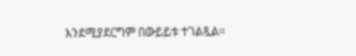እንደሚያደርግም በውይይቱ ተገልጿል።